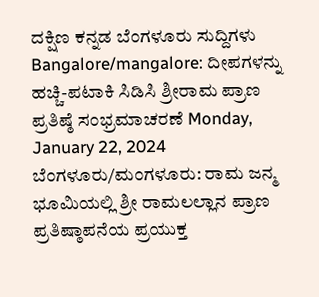ದಕ್ಷಿಣ ಕನ್ನಡ ಬೆಂಗಳೂರು ಸುದ್ದಿಗಳು Bangalore/mangalore: ದೀಪಗಳನ್ನು ಹಚ್ಚಿ-ಪಟಾಕಿ ಸಿಡಿಸಿ ಶ್ರೀರಾಮ ಪ್ರಾಣ ಪ್ರತಿಷ್ಠೆ ಸಂಭ್ರಮಾಚರಣೆ Monday, January 22, 2024 ಬೆಂಗಳೂರು/ಮಂಗಳೂರು: ರಾಮ ಜನ್ಮ ಭೂಮಿಯಲ್ಲಿ ಶ್ರೀ ರಾಮಲಲ್ಲಾನ ಪ್ರಾಣ ಪ್ರತಿಷ್ಠಾಪನೆಯ ಪ್ರಯುಕ್ತ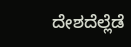ದೇಶದೆಲ್ಲೆಡೆ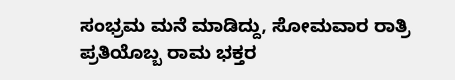ಸಂಭ್ರಮ ಮನೆ ಮಾಡಿದ್ದು, ಸೋಮವಾರ ರಾತ್ರಿ ಪ್ರತಿಯೊಬ್ಬ ರಾಮ ಭಕ್ತರ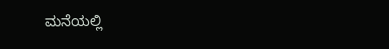ಮನೆಯಲ್ಲಿ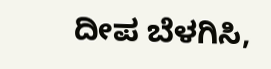ದೀಪ ಬೆಳಗಿಸಿ,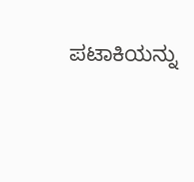ಪಟಾಕಿಯನ್ನು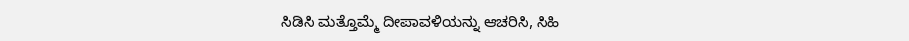ಸಿಡಿಸಿ ಮತ್ತೊಮ್ಮೆ ದೀಪಾವಳಿಯನ್ನು ಆಚರಿಸಿ, ಸಿಹಿ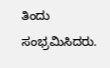ತಿಂದು ಸಂಭ್ರಮಿಸಿದರು.